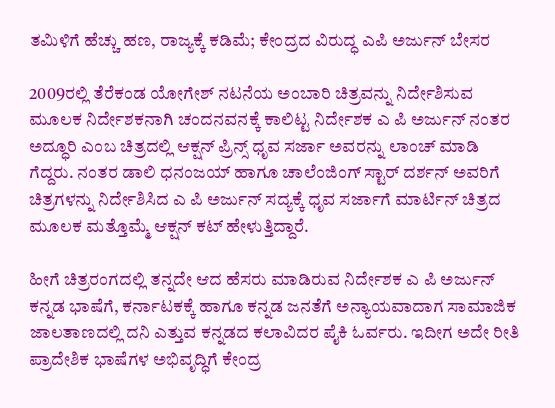ತಮಿಳಿಗೆ ಹೆಚ್ಚು ಹಣ, ರಾಜ್ಯಕ್ಕೆ ಕಡಿಮೆ; ಕೇಂದ್ರದ ವಿರುದ್ಧ ಎಪಿ ಅರ್ಜುನ್ ಬೇಸರ

2009ರಲ್ಲಿ ತೆರೆಕಂಡ ಯೋಗೇಶ್ ನಟನೆಯ ಅಂಬಾರಿ ಚಿತ್ರವನ್ನು ನಿರ್ದೇಶಿಸುವ ಮೂಲಕ ನಿರ್ದೇಶಕನಾಗಿ ಚಂದನವನಕ್ಕೆ ಕಾಲಿಟ್ಟ ನಿರ್ದೇಶಕ ಎ ಪಿ ಅರ್ಜುನ್ ನಂತರ ಅದ್ಧೂರಿ ಎಂಬ ಚಿತ್ರದಲ್ಲಿ ಆಕ್ಷನ್ ಪ್ರಿನ್ಸ್ ಧೃವ ಸರ್ಜಾ ಅವರನ್ನು ಲಾಂಚ್ ಮಾಡಿ ಗೆದ್ದರು. ನಂತರ ಡಾಲಿ ಧನಂಜಯ್ ಹಾಗೂ ಚಾಲೆಂಜಿಂಗ್ ಸ್ಟಾರ್ ದರ್ಶನ್ ಅವರಿಗೆ ಚಿತ್ರಗಳನ್ನು ನಿರ್ದೇಶಿಸಿದ ಎ ಪಿ ಅರ್ಜುನ್ ಸದ್ಯಕ್ಕೆ ಧೃವ ಸರ್ಜಾಗೆ ಮಾರ್ಟಿನ್ ಚಿತ್ರದ ಮೂಲಕ ಮತ್ತೊಮ್ಮೆ ಆಕ್ಷನ್ ಕಟ್ ಹೇಳುತ್ತಿದ್ದಾರೆ.

ಹೀಗೆ ಚಿತ್ರರಂಗದಲ್ಲಿ ತನ್ನದೇ ಆದ ಹೆಸರು ಮಾಡಿರುವ ನಿರ್ದೇಶಕ ಎ ಪಿ ಅರ್ಜುನ್ ಕನ್ನಡ ಭಾಷೆಗೆ, ಕರ್ನಾಟಕಕ್ಕೆ ಹಾಗೂ ಕನ್ನಡ ಜನತೆಗೆ ಅನ್ಯಾಯವಾದಾಗ ಸಾಮಾಜಿಕ ಜಾಲತಾಣದಲ್ಲಿ ದನಿ ಎತ್ತುವ ಕನ್ನಡದ ಕಲಾವಿದರ ಪೈಕಿ ಓರ್ವರು. ಇದೀಗ ಅದೇ ರೀತಿ ಪ್ರಾದೇಶಿಕ ಭಾಷೆಗಳ ಅಭಿವೃದ್ಧಿಗೆ ಕೇಂದ್ರ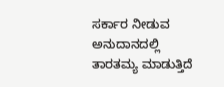ಸರ್ಕಾರ ನೀಡುವ ಅನುದಾನದಲ್ಲಿ ತಾರತಮ್ಯ ಮಾಡುತ್ತಿದೆ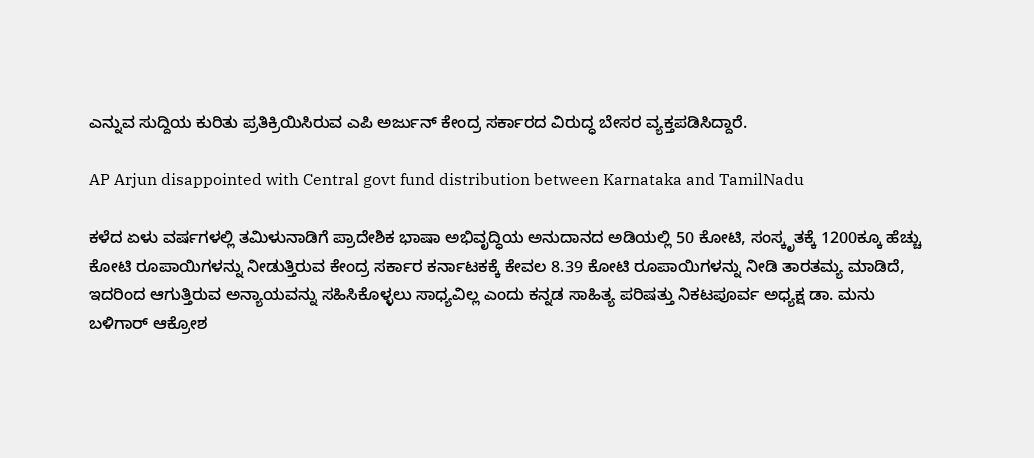ಎನ್ನುವ ಸುದ್ದಿಯ ಕುರಿತು ಪ್ರತಿಕ್ರಿಯಿಸಿರುವ ಎಪಿ ಅರ್ಜುನ್ ಕೇಂದ್ರ ಸರ್ಕಾರದ ವಿರುದ್ಧ ಬೇಸರ ವ್ಯಕ್ತಪಡಿಸಿದ್ದಾರೆ.

AP Arjun disappointed with Central govt fund distribution between Karnataka and TamilNadu

ಕಳೆದ ಏಳು ವರ್ಷಗಳಲ್ಲಿ ತಮಿಳುನಾಡಿಗೆ ಪ್ರಾದೇಶಿಕ ಭಾಷಾ ಅಭಿವೃದ್ಧಿಯ ಅನುದಾನದ ಅಡಿಯಲ್ಲಿ 50 ಕೋಟಿ, ಸಂಸ್ಕೃತಕ್ಕೆ 1200ಕ್ಕೂ ಹೆಚ್ಚು ಕೋಟಿ ರೂಪಾಯಿಗಳನ್ನು ನೀಡುತ್ತಿರುವ ಕೇಂದ್ರ ಸರ್ಕಾರ ಕರ್ನಾಟಕಕ್ಕೆ ಕೇವಲ 8.39 ಕೋಟಿ ರೂಪಾಯಿಗಳನ್ನು ನೀಡಿ ತಾರತಮ್ಯ ಮಾಡಿದೆ, ಇದರಿಂದ ಆಗುತ್ತಿರುವ ಅನ್ಯಾಯವನ್ನು ಸಹಿಸಿಕೊಳ್ಳಲು ಸಾಧ್ಯವಿಲ್ಲ ಎಂದು ಕನ್ನಡ ಸಾಹಿತ್ಯ ಪರಿಷತ್ತು ನಿಕಟಪೂರ್ವ ಅಧ್ಯಕ್ಷ ಡಾ. ಮನು ಬಳಿಗಾರ್ ಆಕ್ರೋಶ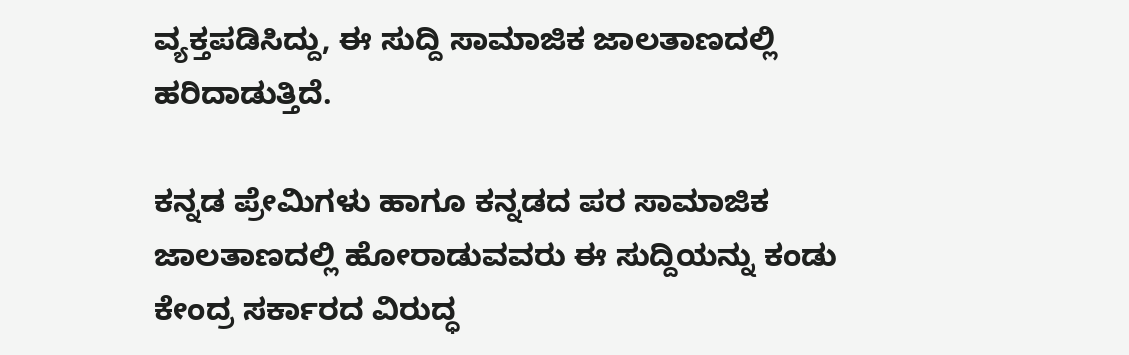ವ್ಯಕ್ತಪಡಿಸಿದ್ದು, ಈ ಸುದ್ದಿ ಸಾಮಾಜಿಕ ಜಾಲತಾಣದಲ್ಲಿ ಹರಿದಾಡುತ್ತಿದೆ.

ಕನ್ನಡ ಪ್ರೇಮಿಗಳು ಹಾಗೂ ಕನ್ನಡದ ಪರ ಸಾಮಾಜಿಕ ಜಾಲತಾಣದಲ್ಲಿ ಹೋರಾಡುವವರು ಈ ಸುದ್ದಿಯನ್ನು ಕಂಡು ಕೇಂದ್ರ ಸರ್ಕಾರದ ವಿರುದ್ಧ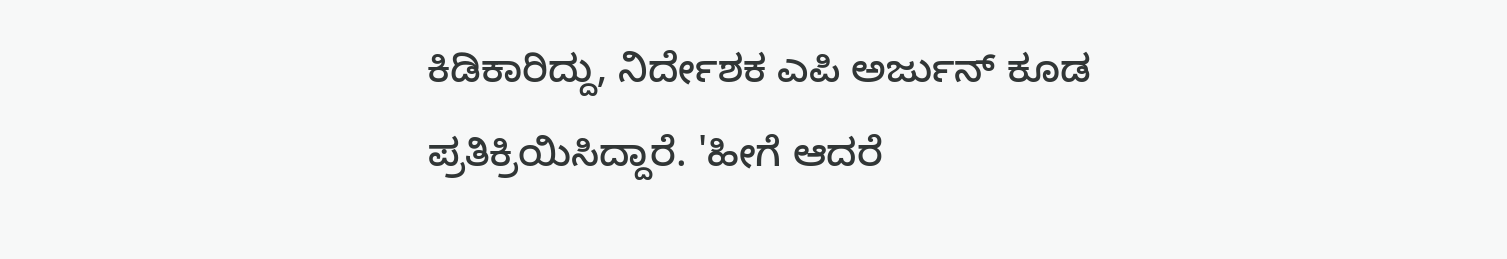ಕಿಡಿಕಾರಿದ್ದು, ನಿರ್ದೇಶಕ ಎಪಿ ಅರ್ಜುನ್ ಕೂಡ ಪ್ರತಿಕ್ರಿಯಿಸಿದ್ದಾರೆ. 'ಹೀಗೆ ಆದರೆ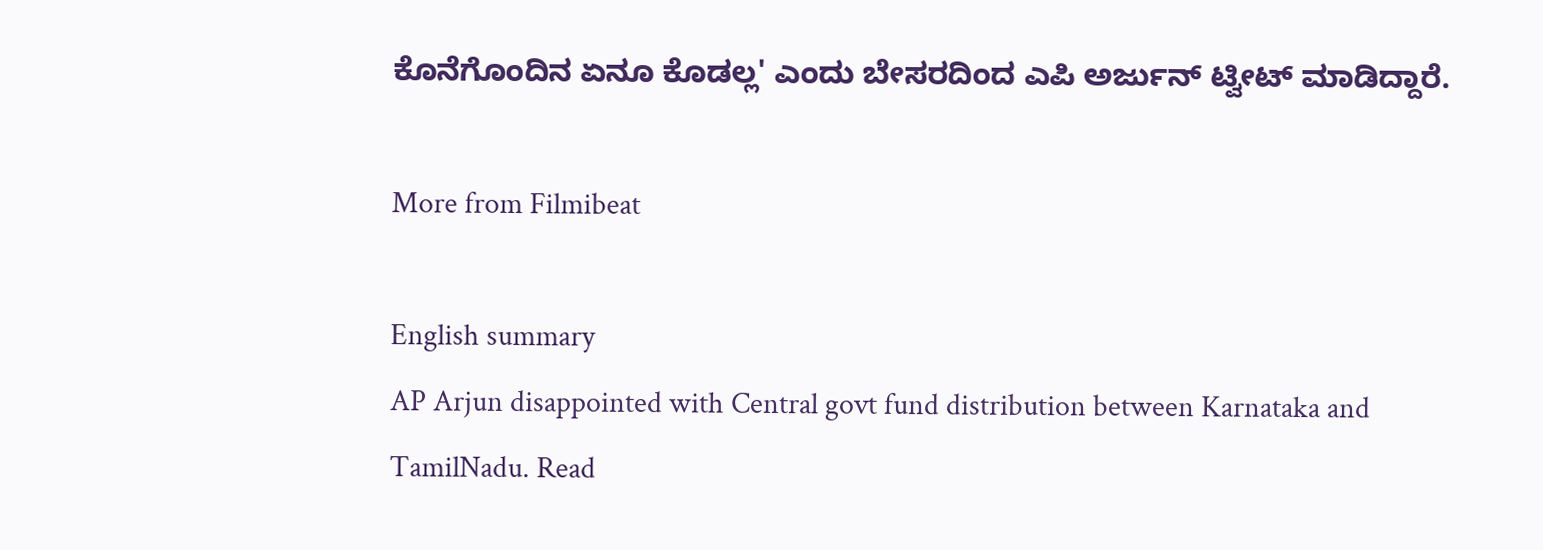ಕೊನೆಗೊಂದಿನ ಏನೂ ಕೊಡಲ್ಲ' ಎಂದು ಬೇಸರದಿಂದ ಎಪಿ ಅರ್ಜುನ್ ಟ್ವೀಟ್ ಮಾಡಿದ್ದಾರೆ.

More from Filmibeat

English summary
AP Arjun disappointed with Central govt fund distribution between Karnataka and TamilNadu. Read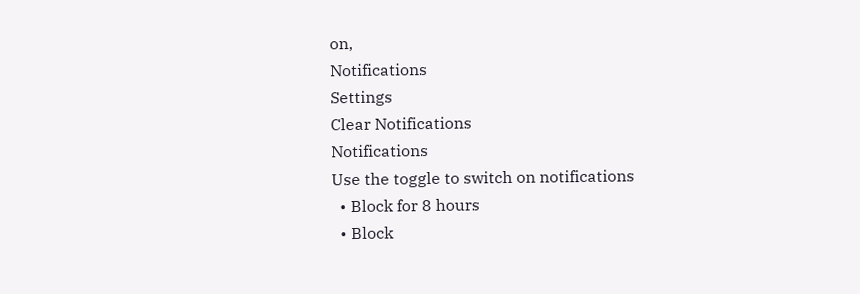on,
Notifications
Settings
Clear Notifications
Notifications
Use the toggle to switch on notifications
  • Block for 8 hours
  • Block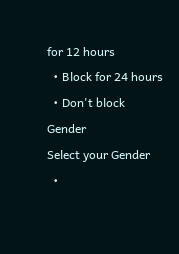for 12 hours
  • Block for 24 hours
  • Don't block
Gender
Select your Gender
  •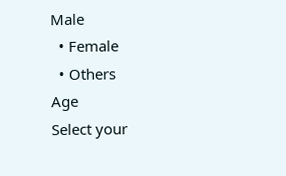Male
  • Female
  • Others
Age
Select your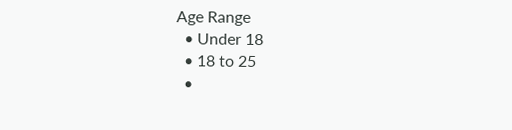Age Range
  • Under 18
  • 18 to 25
  •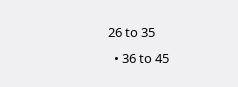26 to 35
  • 36 to 45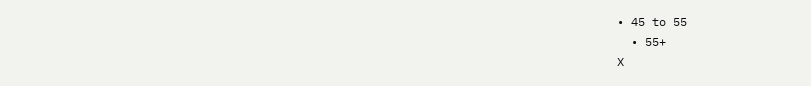• 45 to 55
  • 55+
X